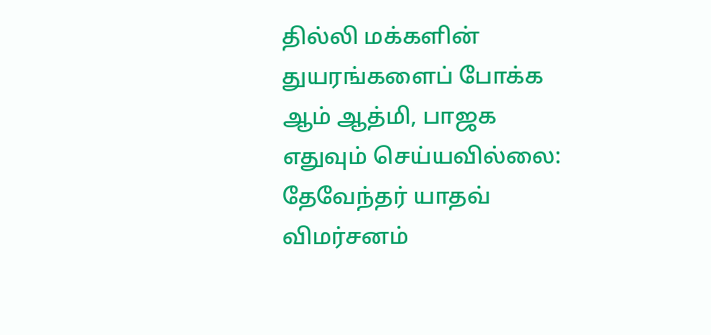தில்லி மக்களின் துயரங்களைப் போக்க ஆம் ஆத்மி, பாஜக எதுவும் செய்யவில்லை: தேவேந்தர் யாதவ் விமர்சனம்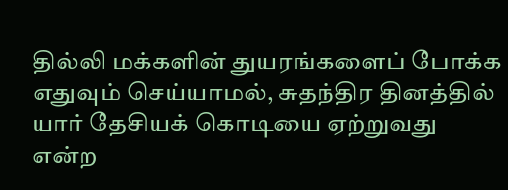தில்லி மக்களின் துயரங்களைப் போக்க எதுவும் செய்யாமல், சுதந்திர தினத்தில் யார் தேசியக் கொடியை ஏற்றுவது என்ற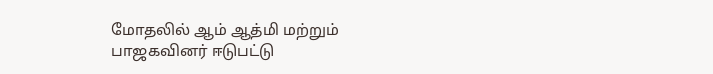மோதலில் ஆம் ஆத்மி மற்றும் பாஜகவினர் ஈடுபட்டு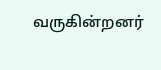வருகின்றனர்